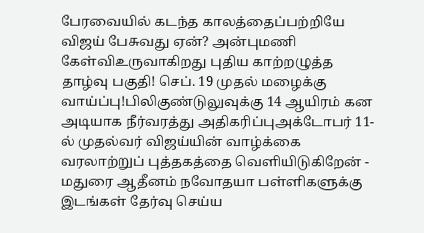பேரவையில் கடந்த காலத்தைப்பற்றியே விஜய் பேசுவது ஏன்? அன்புமணி கேள்விஉருவாகிறது புதிய காற்றழுத்த தாழ்வு பகுதி! செப். 19 முதல் மழைக்கு வாய்ப்பு!பிலிகுண்டுலுவுக்கு 14 ஆயிரம் கன அடியாக நீர்வரத்து அதிகரிப்புஅக்டோபர் 11-ல் முதல்வர் விஜய்யின் வாழ்க்கை வரலாற்றுப் புத்தகத்தை வெளியிடுகிறேன் - மதுரை ஆதீனம் நவோதயா பள்ளிகளுக்கு இடங்கள் தேர்வு செய்ய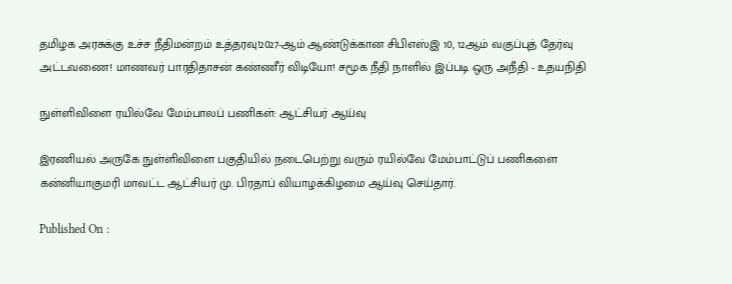தமிழக அரசுக்கு உச்ச நீதிமன்றம் உத்தரவு!2027-ஆம் ஆண்டுக்கான சிபிஎஸ்இ 10, 12ஆம் வகுப்புத் தேர்வு அட்டவணை! மாணவர் பாரதிதாசன் கண்ணீர் விடியோ! சமூக நீதி நாளில் இப்படி ஒரு அநீதி - உதயநிதி

நுள்ளிவிளை ரயில்வே மேம்பாலப் பணிகள்: ஆட்சியர் ஆய்வு

இரணியல் அருகே நுள்ளிவிளை பகுதியில் நடைபெற்று வரும் ரயில்வே மேம்பாட்டுப் பணிகளை கன்னியாகுமரி மாவட்ட ஆட்சியர் மு. பிரதாப் வியாழக்கிழமை ஆய்வு செய்தார்.

Published On :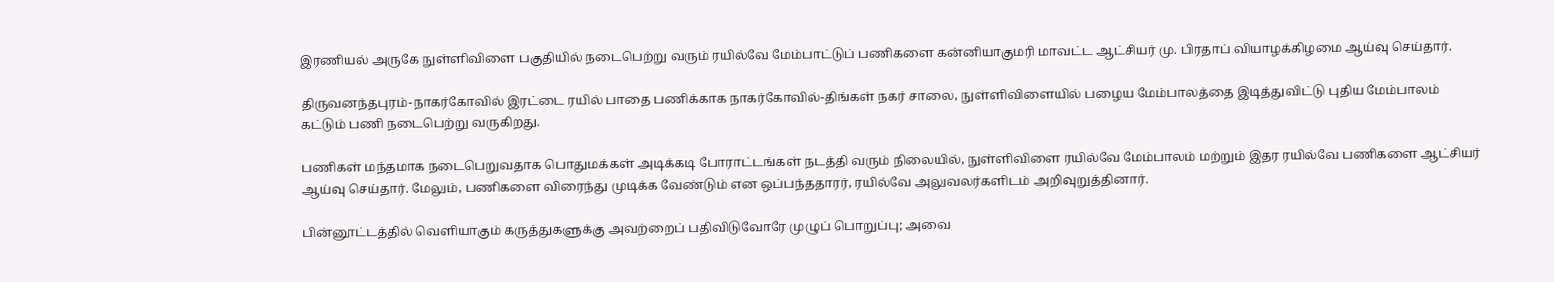இரணியல் அருகே நுள்ளிவிளை பகுதியில் நடைபெற்று வரும் ரயில்வே மேம்பாட்டுப் பணிகளை கன்னியாகுமரி மாவட்ட ஆட்சியர் மு. பிரதாப் வியாழக்கிழமை ஆய்வு செய்தார்.

திருவனந்தபுரம்-நாகர்கோவில் இரட்டை ரயில் பாதை பணிக்காக நாகர்கோவில்-திங்கள் நகர் சாலை, நுள்ளிவிளையில் பழைய மேம்பாலத்தை இடித்துவிட்டு புதிய மேம்பாலம் கட்டும் பணி நடைபெற்று வருகிறது.

பணிகள் மந்தமாக நடைபெறுவதாக பொதுமக்கள் அடிக்கடி போராட்டங்கள் நடத்தி வரும் நிலையில், நுள்ளிவிளை ரயில்வே மேம்பாலம் மற்றும் இதர ரயில்வே பணிகளை ஆட்சியர் ஆய்வு செய்தார். மேலும், பணிகளை விரைந்து முடிக்க வேண்டும் என ஒப்பந்ததாரர், ரயில்வே அலுவலர்களிடம் அறிவுறுத்தினார்.

பின்னூட்டத்தில் வெளியாகும் கருத்துகளுக்கு அவற்றைப் பதிவிடுவோரே முழுப் பொறுப்பு; அவை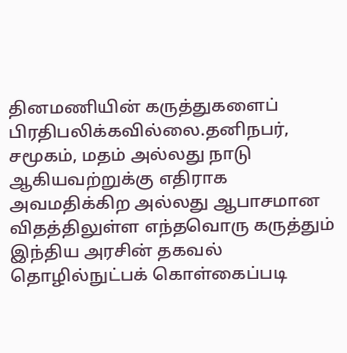தினமணியின் கருத்துகளைப் பிரதிபலிக்கவில்லை.தனிநபர், சமூகம், மதம் அல்லது நாடு ஆகியவற்றுக்கு எதிராக அவமதிக்கிற அல்லது ஆபாசமான விதத்திலுள்ள எந்தவொரு கருத்தும் இந்திய அரசின் தகவல் தொழில்நுட்பக் கொள்கைப்படி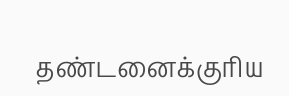தண்டனைக்குரிய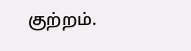குற்றம்.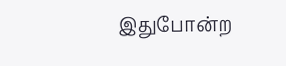இதுபோன்ற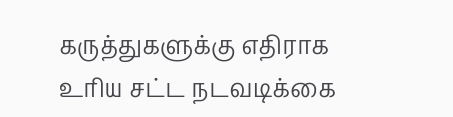கருத்துகளுக்கு எதிராக உரிய சட்ட நடவடிக்கை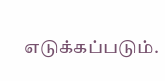எடுக்கப்படும்.